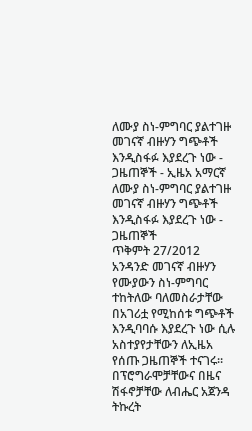ለሙያ ስነ-ምግባር ያልተገዙ መገናኛ ብዙሃን ግጭቶች እንዲስፋፉ እያደረጉ ነው - ጋዜጠኞች - ኢዜአ አማርኛ
ለሙያ ስነ-ምግባር ያልተገዙ መገናኛ ብዙሃን ግጭቶች እንዲስፋፉ እያደረጉ ነው - ጋዜጠኞች
ጥቅምት 27/2012 አንዳንድ መገናኛ ብዙሃን የሙያውን ስነ-ምግባር ተከትለው ባለመስራታቸው በአገሪቷ የሚከሰቱ ግጭቶች እንዲባባሱ እያደረጉ ነው ሲሉ አስተያየታቸውን ለኢዜአ የሰጡ ጋዜጠኞች ተናገሩ። በፕሮግራሞቻቸውና በዜና ሽፋኖቻቸው ለብሔር አጀንዳ ትኩረት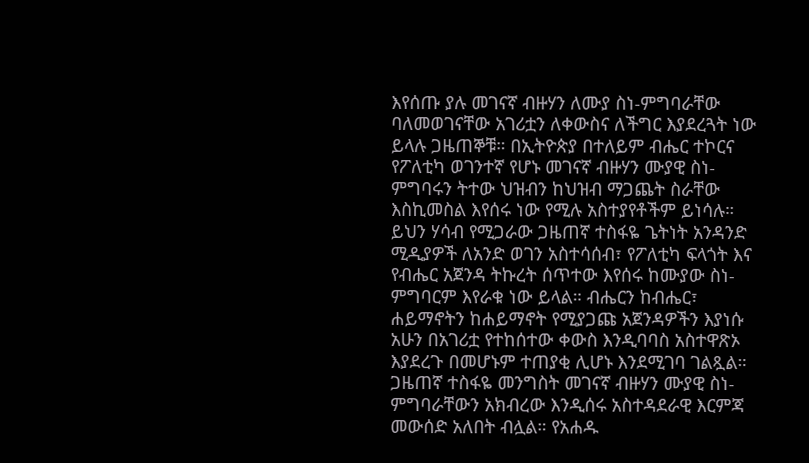እየሰጡ ያሉ መገናኛ ብዙሃን ለሙያ ስነ-ምግባራቸው ባለመወገናቸው አገሪቷን ለቀውስና ለችግር እያደረጓት ነው ይላሉ ጋዜጠኞቹ። በኢትዮጵያ በተለይም ብሔር ተኮርና የፖለቲካ ወገንተኛ የሆኑ መገናኛ ብዙሃን ሙያዊ ስነ-ምግባሩን ትተው ህዝብን ከህዝብ ማጋጨት ስራቸው እስኪመስል እየሰሩ ነው የሚሉ አስተያየቶችም ይነሳሉ። ይህን ሃሳብ የሚጋራው ጋዜጠኛ ተስፋዬ ጌትነት አንዳንድ ሚዲያዎች ለአንድ ወገን አስተሳሰብ፣ የፖለቲካ ፍላጎት እና የብሔር አጀንዳ ትኩረት ሰጥተው እየሰሩ ከሙያው ስነ-ምግባርም እየራቁ ነው ይላል። ብሔርን ከብሔር፣ ሐይማኖትን ከሐይማኖት የሚያጋጩ አጀንዳዎችን እያነሱ አሁን በአገሪቷ የተከሰተው ቀውስ እንዲባባስ አስተዋጽኦ እያደረጉ በመሆኑም ተጠያቂ ሊሆኑ እንደሚገባ ገልጿል። ጋዜጠኛ ተስፋዬ መንግስት መገናኛ ብዙሃን ሙያዊ ስነ-ምግባራቸውን አክብረው እንዲሰሩ አስተዳደራዊ እርምጃ መውሰድ አለበት ብሏል። የአሐዱ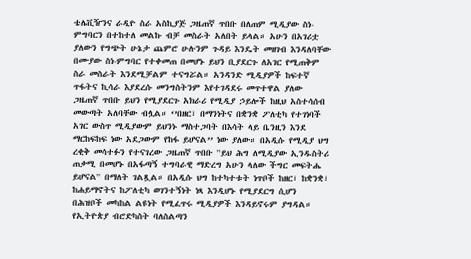ቴሌቪዥንና ራዲዮ ስራ አስኪያጅ ጋዜጠኛ ጥበቡ በለጠም ሚዲያው ስነ-ምግባርን በተከተለ መልኩ ብቻ መስራት አለበት ይላል። አሁን በአገሪቷ ያለውን የግጭት ሁኔታ ጨምሮ ሁሉንም ጉዳይ እንዴት መዘገብ እንዳለባቸው በሙያው ስነ-ምግባር የተቀመጠ በመሆኑ ይህን ቢያደርጉ ለአገር የሚጠቅም ስራ መስራት እንደሚቻልም ተናግሯል። አንዳንድ ሚዲያዎች ከፍተኛ ጥፋትና ኪሳራ እያደረሱ መንግስትንም እየተገዳደሩ መጥተዋል ያለው ጋዜጠኛ ጥበቡ ይህን የሚያደርጉ አክራሪ የሚዲያ ኃይሎች ከዚህ አስተሳሰብ መውጣት አለባቸው ብሏል። ‘’በዘር፣ በማንነትና በቋንቋ ፖለቲካ የተገነባች አገር ውስጥ ሚዲያውም ይህንኑ ማስተጋባት በእሳት ላይ ቤንዚን እንደ ማርከፍከፍ ነው አደጋውም የከፋ ይሆናል’’ ነው ያለው። በአዲሱ የሚዲያ ህግ ረቂቅ መሳተፉን የተናገረው ጋዜጠኛ ጥበቡ ''ይህ ሕግ ለሚዲያው ኢንዱስትሪ ጠቃሚ በመሆኑ በአፋጣኝ ተግባራዊ ማድረግ አሁን ላለው ችግር መፍትሔ ይሆናል'' በማለት ገልጿል። በአዲሱ ህግ ከተካተቱት ነጥቦች ከዘር፣ ከቋንቋ፣ ከሐይማኖትና ከፖለቲካ ወገንተኝነት ነጻ እንዲሆኑ የሚያደርግ ሲሆን በሕዝቦች መካከል ልዩነት የሚፈጥሩ ሚዲያዎች እንዳይኖሩም ያግዳል። የኢትዮጵያ ብሮድካስት ባለስልጣን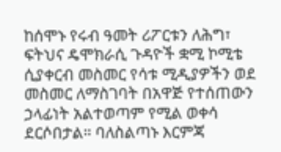ከሰሞኑ የሩብ ዓመት ሪፖርቱን ለሕግ፣ ፍትህና ዴሞክራሲ ጉዳዮች ቋሚ ኮሚቴ ሲያቀርብ መስመር የሳቱ ሚዲያዎችን ወደ መስመር ለማስገባት በአዋጅ የተሰጠውን ኃላፊነት አልተወጣም የሚል ወቀሳ ደርሶበታል። ባለስልጣኑ እርምጃ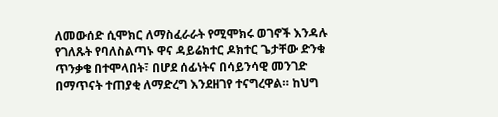ለመውሰድ ሲሞክር ለማስፈራራት የሚሞክሩ ወገኖች እንዳሉ የገለጹት የባለስልጣኑ ዋና ዳይሬክተር ዶክተር ጌታቸው ድንቁ ጥንቃቄ በተሞላበት፣ በሆደ ሰፊነትና በሳይንሳዊ መንገድ በማጥናት ተጠያቂ ለማድረግ እንደዘገየ ተናግረዋል። ከህግ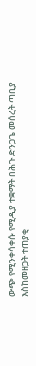ውጭ የሚንቀሳቀሱ የሚዲያ ተቋማት በሕጉ ድንጋጌ መሰረት ጣቢያ እስከመዘጋት ተጠያቂ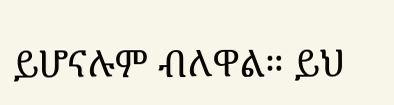ይሆናሉም ብለዋል። ይህ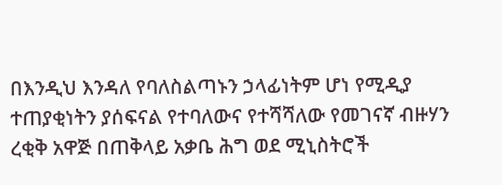በእንዲህ እንዳለ የባለስልጣኑን ኃላፊነትም ሆነ የሚዲያ ተጠያቂነትን ያሰፍናል የተባለውና የተሻሻለው የመገናኛ ብዙሃን ረቂቅ አዋጅ በጠቅላይ አቃቤ ሕግ ወደ ሚኒስትሮች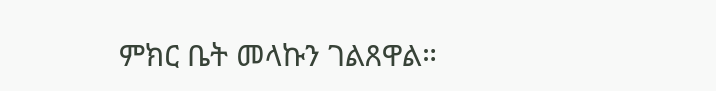ምክር ቤት መላኩን ገልጸዋል።